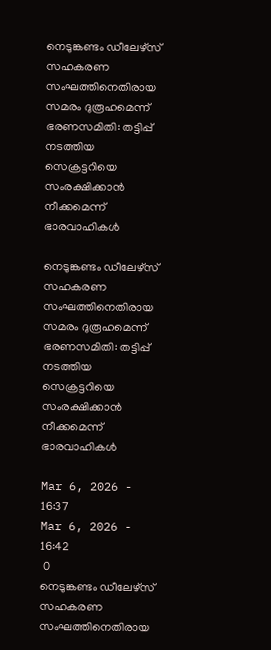നെടുങ്കണ്ടം ഡീലേഴ്സ് സഹകരണ സംഘത്തിനെതിരായ സമരം ദുരൂഹമെന്ന് ഭരണസമിതി: തട്ടിപ്പ് നടത്തിയ സെക്രട്ടറിയെ സംരക്ഷിക്കാന്‍ നീക്കമെന്ന് ഭാരവാഹികള്‍

നെടുങ്കണ്ടം ഡീലേഴ്സ് സഹകരണ സംഘത്തിനെതിരായ സമരം ദുരൂഹമെന്ന് ഭരണസമിതി: തട്ടിപ്പ് നടത്തിയ സെക്രട്ടറിയെ സംരക്ഷിക്കാന്‍ നീക്കമെന്ന് ഭാരവാഹികള്‍

Mar 6, 2026 - 16:37
Mar 6, 2026 - 16:42
 0
നെടുങ്കണ്ടം ഡീലേഴ്സ് സഹകരണ സംഘത്തിനെതിരായ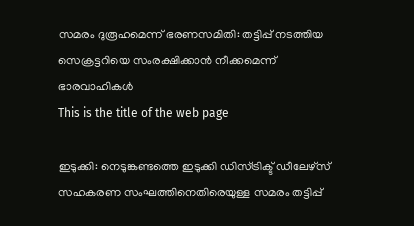സമരം ദുരൂഹമെന്ന് ഭരണസമിതി: തട്ടിപ്പ് നടത്തിയ സെക്രട്ടറിയെ സംരക്ഷിക്കാന്‍ നീക്കമെന്ന് ഭാരവാഹികള്‍
This is the title of the web page

ഇടുക്കി: നെടുങ്കണ്ടത്തെ ഇടുക്കി ഡിസ്ട്രിക്ട് ഡീലേഴ്സ് സഹകരണ സംഘത്തിനെതിരെയുള്ള സമരം തട്ടിപ്പ്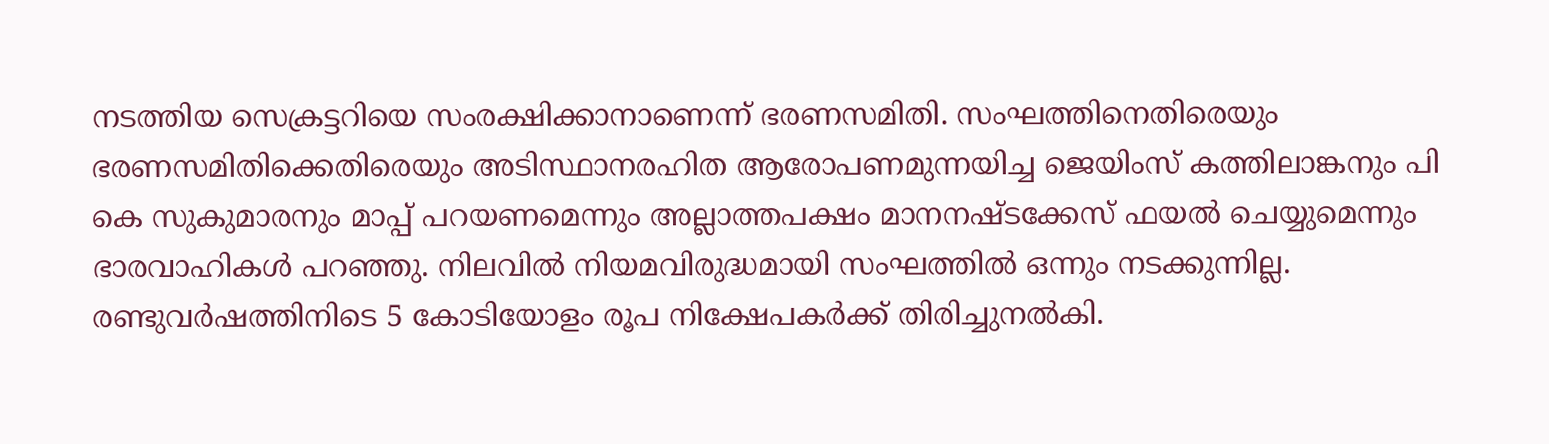നടത്തിയ സെക്രട്ടറിയെ സംരക്ഷിക്കാനാണെന്ന് ഭരണസമിതി. സംഘത്തിനെതിരെയും ഭരണസമിതിക്കെതിരെയും അടിസ്ഥാനരഹിത ആരോപണമുന്നയിച്ച ജെയിംസ് കത്തിലാങ്കനും പി കെ സുകുമാരനും മാപ്പ് പറയണമെന്നും അല്ലാത്തപക്ഷം മാനനഷ്ടക്കേസ് ഫയല്‍ ചെയ്യുമെന്നും ഭാരവാഹികള്‍ പറഞ്ഞു. നിലവില്‍ നിയമവിരുദ്ധമായി സംഘത്തില്‍ ഒന്നും നടക്കുന്നില്ല. രണ്ടുവര്‍ഷത്തിനിടെ 5 കോടിയോളം രൂപ നിക്ഷേപകര്‍ക്ക് തിരിച്ചുനല്‍കി.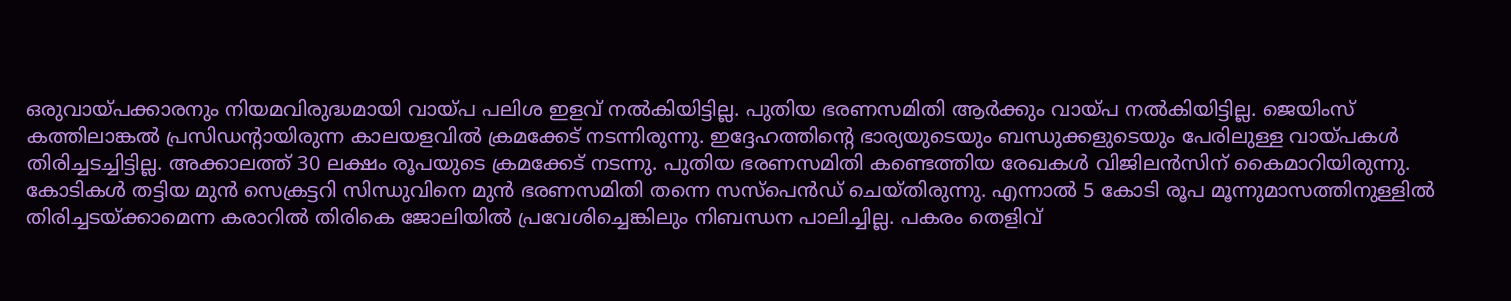ഒരുവായ്പക്കാരനും നിയമവിരുദ്ധമായി വായ്പ പലിശ ഇളവ് നല്‍കിയിട്ടില്ല. പുതിയ ഭരണസമിതി ആര്‍ക്കും വായ്പ നല്‍കിയിട്ടില്ല. ജെയിംസ് കത്തിലാങ്കല്‍ പ്രസിഡന്റായിരുന്ന കാലയളവില്‍ ക്രമക്കേട് നടന്നിരുന്നു. ഇദ്ദേഹത്തിന്റെ ഭാര്യയുടെയും ബന്ധുക്കളുടെയും പേരിലുള്ള വായ്പകള്‍ തിരിച്ചടച്ചിട്ടില്ല. അക്കാലത്ത് 30 ലക്ഷം രൂപയുടെ ക്രമക്കേട് നടന്നു. പുതിയ ഭരണസമിതി കണ്ടെത്തിയ രേഖകള്‍ വിജിലന്‍സിന് കൈമാറിയിരുന്നു.
കോടികള്‍ തട്ടിയ മുന്‍ സെക്രട്ടറി സിന്ധുവിനെ മുന്‍ ഭരണസമിതി തന്നെ സസ്പെന്‍ഡ് ചെയ്തിരുന്നു. എന്നാല്‍ 5 കോടി രൂപ മൂന്നുമാസത്തിനുള്ളില്‍ തിരിച്ചടയ്ക്കാമെന്ന കരാറില്‍ തിരികെ ജോലിയില്‍ പ്രവേശിച്ചെങ്കിലും നിബന്ധന പാലിച്ചില്ല. പകരം തെളിവ്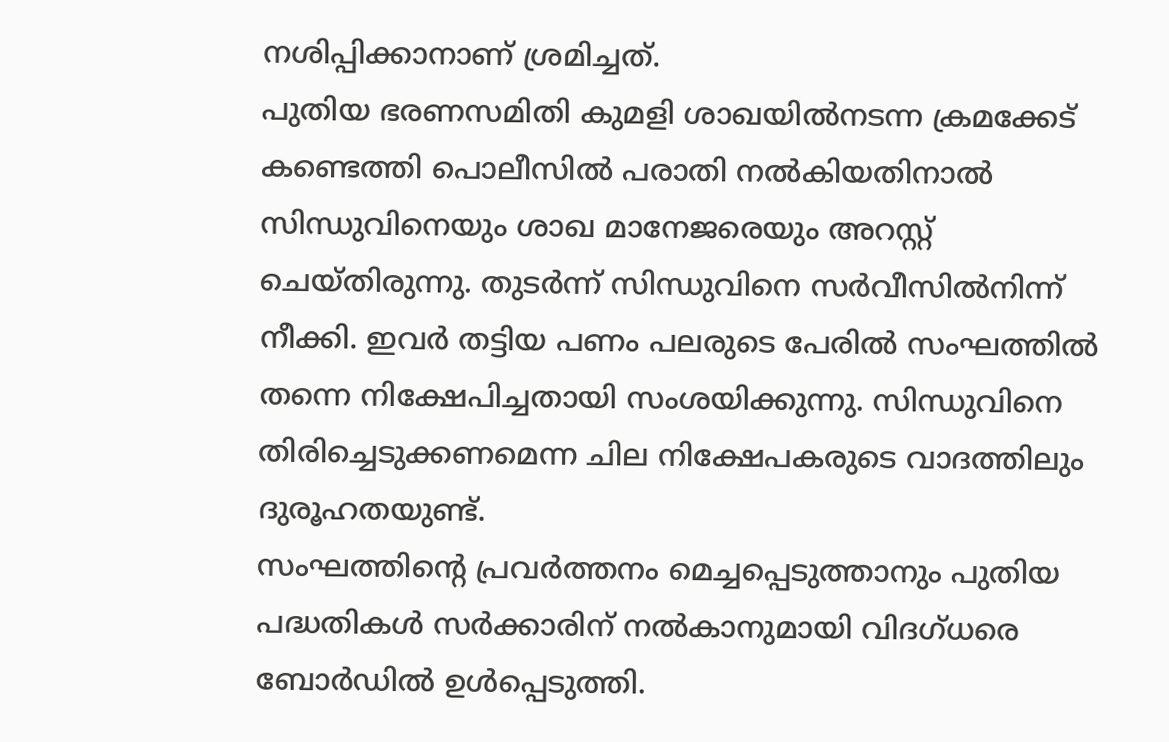നശിപ്പിക്കാനാണ് ശ്രമിച്ചത്.
പുതിയ ഭരണസമിതി കുമളി ശാഖയില്‍നടന്ന ക്രമക്കേട് കണ്ടെത്തി പൊലീസില്‍ പരാതി നല്‍കിയതിനാല്‍ സിന്ധുവിനെയും ശാഖ മാനേജരെയും അറസ്റ്റ് ചെയ്തിരുന്നു. തുടര്‍ന്ന് സിന്ധുവിനെ സര്‍വീസില്‍നിന്ന് നീക്കി. ഇവര്‍ തട്ടിയ പണം പലരുടെ പേരില്‍ സംഘത്തില്‍ തന്നെ നിക്ഷേപിച്ചതായി സംശയിക്കുന്നു. സിന്ധുവിനെ തിരിച്ചെടുക്കണമെന്ന ചില നിക്ഷേപകരുടെ വാദത്തിലും ദുരൂഹതയുണ്ട്.
സംഘത്തിന്റെ പ്രവര്‍ത്തനം മെച്ചപ്പെടുത്താനും പുതിയ പദ്ധതികള്‍ സര്‍ക്കാരിന് നല്‍കാനുമായി വിദഗ്ധരെ ബോര്‍ഡില്‍ ഉള്‍പ്പെടുത്തി.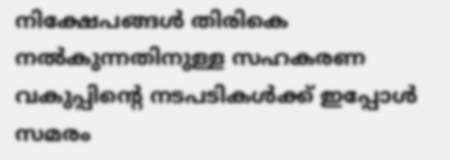നിക്ഷേപങ്ങള്‍ തിരികെ നല്‍കുന്നതിനുള്ള സഹകരണ വകുപ്പിന്റെ നടപടികള്‍ക്ക് ഇപ്പോള്‍ സമരം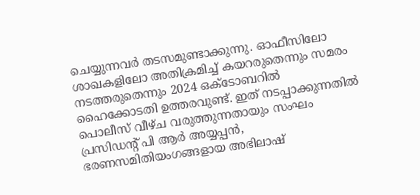ചെയ്യുന്നവര്‍ തടസമുണ്ടാക്കുന്നു. ഓഫീസിലോ ശാഖകളിലോ അതിക്രമിച്ച് കയറരുതെന്നും സമരം നടത്തരുതെന്നും 2024 ഒക്ടോബറില്‍ ഹൈക്കോടതി ഉത്തരവുണ്ട്. ഇത് നടപ്പാക്കുന്നതില്‍ പൊലീസ് വീഴ്ച വരുത്തുന്നതായും സംഘം പ്രസിഡന്റ് പി ആര്‍ അയ്യപ്പന്‍, ഭരണസമിതിയംഗങ്ങളായ അഭിലാഷ്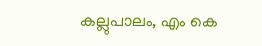കല്ലുപാലം, എം കെ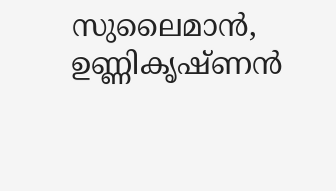സുലൈമാന്‍, ഉണ്ണികൃഷ്ണന്‍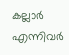കല്ലാര്‍ എന്നിവര്‍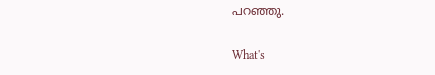പറഞ്ഞു.

What's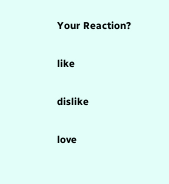Your Reaction?

like

dislike

love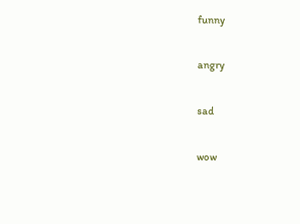funny

angry

sad

wow